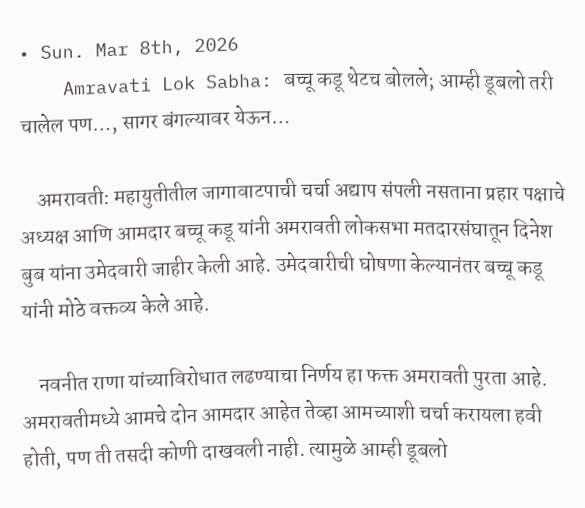• Sun. Mar 8th, 2026
    Amravati Lok Sabha: बच्चू कडू थेटच बोलले; आम्ही डूबलो तरी चालेल पण…, सागर बंगल्यावर येऊन…

    अमरावती: महायुतीतील जागावाटपाची चर्चा अद्याप संपली नसताना प्रहार पक्षाचे अध्यक्ष आणि आमदार बच्चू कडू यांनी अमरावती लोकसभा मतदारसंघातून दिनेश बुब यांना उमेदवारी जाहीर केली आहे. उमेदवारीची घोषणा केल्यानंतर बच्चू कडू यांनी मोठे वक्तव्य केले आहे.

    नवनीत राणा यांच्याविरोधात लढण्याचा निर्णय हा फक्त अमरावती पुरता आहे. अमरावतीमध्ये आमचे दोन आमदार आहेत तेव्हा आमच्याशी चर्चा करायला हवी होती, पण ती तसदी कोणी दाखवली नाही. त्यामुळे आम्ही डूबलो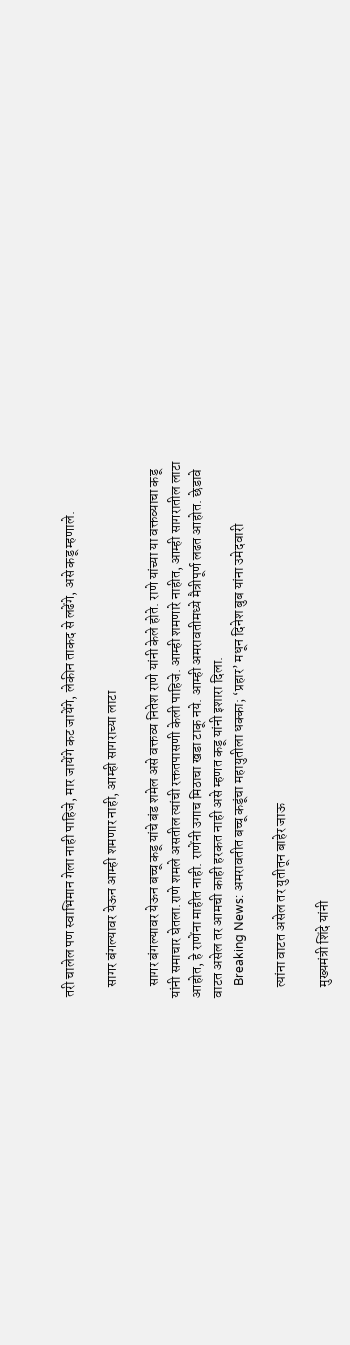तरी चालेल पण स्वाभिमान गेला नाही पाहिजे, मार जायेंगे कट जायेंगे, लेकीन ताकद से लढेंगे, असे कडू म्हणाले.

    सागर बंगल्यावर येऊन आम्ही शमणार नाही, आम्ही सागराच्या लाटा

    सागर बंगल्यावर येऊन बच्चू कडू यांचे बंड शमेल असे वक्तव्य नितेश राणे यांनी केले होते. राणे यांच्या या वक्तव्याचा कडू यांनी समाचार घेतला.राणे शमले असतील त्यांची रक्ततपासणी केली पाहिजे. आम्ही शमणारे नाहीत, आम्ही सागरातील लाटा आहोत, हे राणेंना माहीत नाही. राणेंनी उगाच मिठाचा खडा टाकू नये. आम्ही अमरावतीमध्ये मैत्रीपूर्ण लढत आहोत. छेडावे वाटत असेल तर आमची काही हरकत नाही असे म्हणत कडू यांनी इशारा दिला.
    Breaking News: अमरावतीत बच्चू कडूंचा महायुतीला धक्का; ‘प्रहार’ मधून दिनेश बुब यांना उमेदवारी

    त्यांना वाटत असेल तर युतीतून बाहेर जाऊ

    मुख्यमंत्री शिंदे यांनी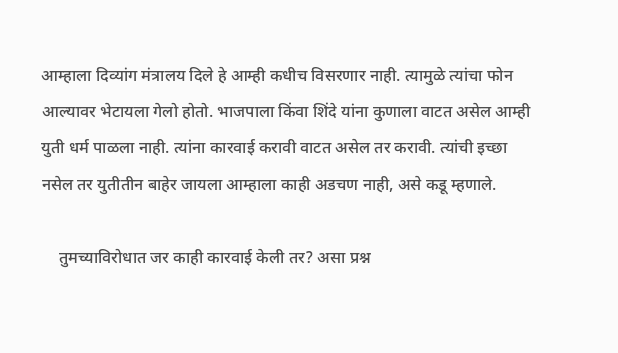आम्हाला दिव्यांग मंत्रालय दिले हे आम्ही कधीच विसरणार नाही. त्यामुळे त्यांचा फोन आल्यावर भेटायला गेलो होतो. भाजपाला किंवा शिंदे यांना कुणाला वाटत असेल आम्ही युती धर्म पाळला नाही. त्यांना कारवाई करावी वाटत असेल तर करावी. त्यांची इच्छा नसेल तर युतीतीन बाहेर जायला आम्हाला काही अडचण नाही, असे कडू म्हणाले.

    तुमच्याविरोधात जर काही कारवाई केली तर? असा प्रश्न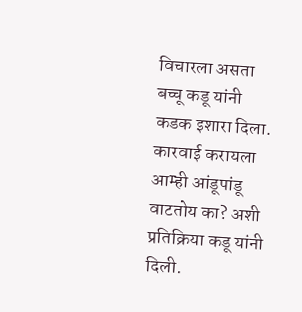विचारला असता बच्चू कडू यांनी कडक इशारा दिला. कारवाई करायला आम्ही आंडूपांडू वाटतोय का? अशी प्रतिक्रिया कडू यांनी दिली.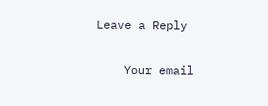Leave a Reply

    Your email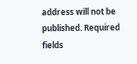address will not be published. Required fields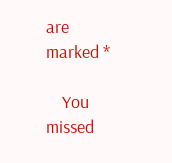are marked *

    You missed